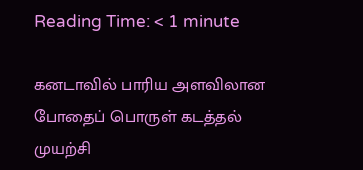Reading Time: < 1 minute

கனடாவில் பாரிய அளவிலான போதைப் பொருள் கடத்தல் முயற்சி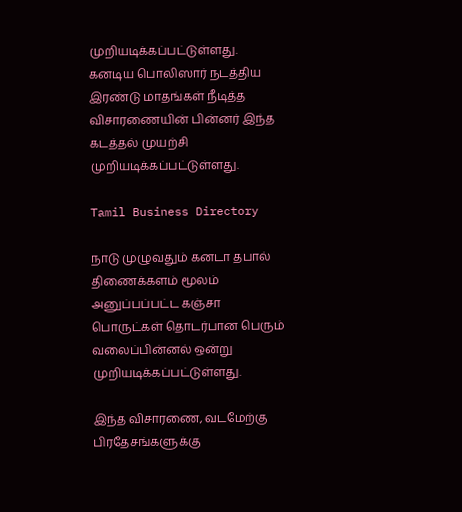முறியடிக்கப்பட்டுள்ளது. கனடிய பொலிஸார் நடத்திய இரண்டு மாதங்கள் நீடித்த விசாரணையின் பின்னர் இந்த கடத்தல் முயற்சி முறியடிக்கப்பட்டுள்ளது.

Tamil Business Directory

நாடு முழுவதும் கனடா தபால் திணைக்களம் மூலம் அனுப்பப்பட்ட கஞ்சா பொருட்கள் தொடர்பான பெரும் வலைப்பின்னல் ஒன்று முறியடிக்கப்பட்டுள்ளது.

இந்த விசாரணை, வடமேற்கு பிரதேசங்களுக்கு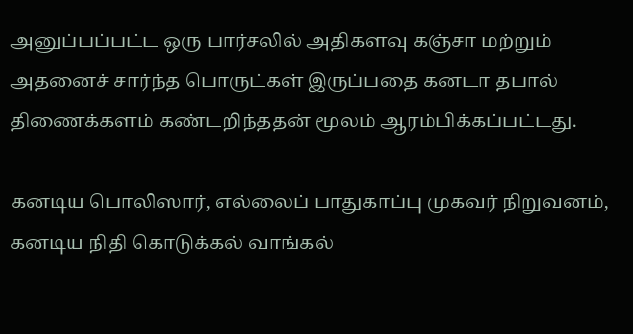அனுப்பப்பட்ட ஒரு பார்சலில் அதிகளவு கஞ்சா மற்றும் அதனைச் சார்ந்த பொருட்கள் இருப்பதை கனடா தபால் திணைக்களம் கண்டறிந்ததன் மூலம் ஆரம்பிக்கப்பட்டது.

கனடிய பொலிஸார், எல்லைப் பாதுகாப்பு முகவர் நிறுவனம், கனடிய நிதி கொடுக்கல் வாங்கல்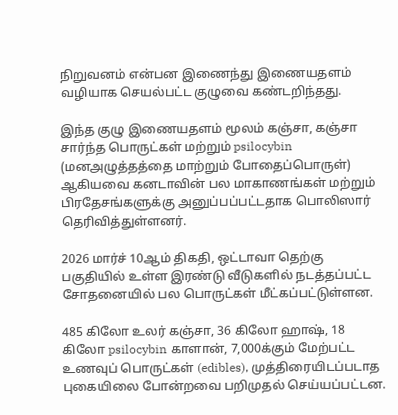நிறுவனம் என்பன இணைந்து இணையதளம் வழியாக செயல்பட்ட குழுவை கண்டறிந்தது.

இந்த குழு இணையதளம் மூலம் கஞ்சா, கஞ்சா சார்ந்த பொருட்கள் மற்றும் psilocybin (மனஅழுத்தத்தை மாற்றும் போதைப்பொருள்) ஆகியவை கனடாவின் பல மாகாணங்கள் மற்றும் பிரதேசங்களுக்கு அனுப்பப்பட்டதாக பொலிஸார் தெரிவித்துள்ளனர்.

2026 மார்ச் 10ஆம் திகதி, ஒட்டாவா தெற்கு பகுதியில் உள்ள இரண்டு வீடுகளில் நடத்தப்பட்ட சோதனையில் பல பொருட்கள் மீட்கப்பட்டுள்ளன.

485 கிலோ உலர் கஞ்சா, 36 கிலோ ஹாஷ், 18 கிலோ psilocybin காளான், 7,000க்கும் மேற்பட்ட உணவுப் பொருட்கள் (edibles), முத்திரையிடப்படாத புகையிலை போன்றவை பறிமுதல் செய்யப்பட்டன.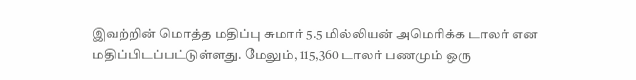இவற்றின் மொத்த மதிப்பு சுமார் 5.5 மில்லியன் அமெரிக்க டாலர் என மதிப்பிடப்பட்டுள்ளது. மேலும், 115,360 டாலர் பணமும் ஒரு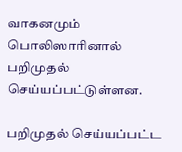வாகனமும் பொலிஸாரினால் பறிமுதல் செய்யப்பட்டுள்ளன.

பறிமுதல் செய்யப்பட்ட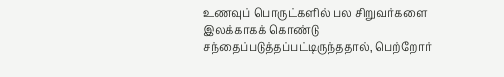உணவுப் பொருட்களில் பல சிறுவர்களை இலக்காகக் கொண்டு சந்தைப்படுத்தப்பட்டிருந்ததால், பெற்றோர்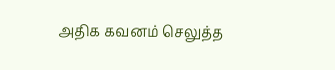அதிக கவனம் செலுத்த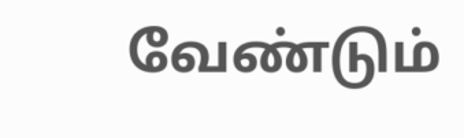வேண்டும்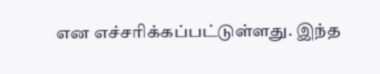என எச்சரிக்கப்பட்டுள்ளது. இந்த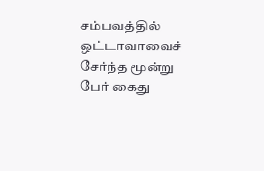சம்பவத்தில் ஒட்டாவாவைச் சேர்ந்த மூன்று பேர் கைது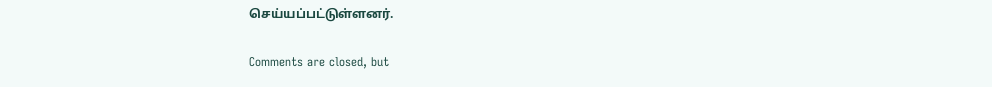செய்யப்பட்டுள்ளனர்.

Comments are closed, but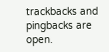trackbacks and pingbacks are open.